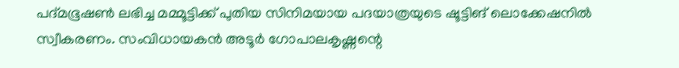പദ്മഭൂഷൺ ലഭിച്ച മമ്മൂട്ടിക്ക് പുതിയ സിനിമയായ പദയാത്രയുടെ ഷൂട്ടിങ് ലൊക്കേഷനിൽ സ്വീകരണം. സംവിധായകൻ അടൂർ ഗോപാലകൃഷ്ണന്റെ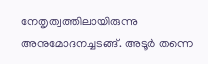നേതൃത്വത്തിലായിരുന്നു അനുമോദനച്ചടങ്ങ്. അടൂർ തന്നെ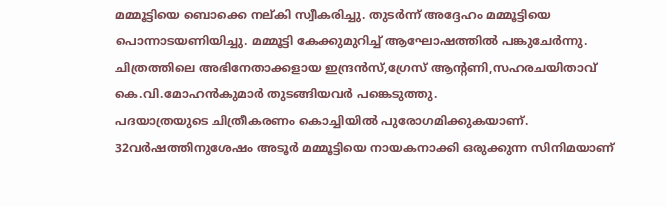മമ്മൂട്ടിയെ ബൊക്കെ നല്കി സ്വീകരിച്ചു. തുടർന്ന് അദ്ദേഹം മമ്മൂട്ടിയെ പൊന്നാടയണിയിച്ചു. മമ്മൂട്ടി കേക്കുമുറിച്ച് ആഘോഷത്തിൽ പങ്കുചേർന്നു. ചിത്രത്തിലെ അഭിനേതാക്കളായ ഇന്ദ്രൻസ്,ഗ്രേസ് ആന്റണി,സഹരചയിതാവ് കെ.വി.മോഹൻകുമാർ തുടങ്ങിയവർ പങ്കെടുത്തു.
പദയാത്രയുടെ ചിത്രീകരണം കൊച്ചിയിൽ പുരോഗമിക്കുകയാണ്. 32വർഷത്തിനുശേഷം അടൂർ മമ്മൂട്ടിയെ നായകനാക്കി ഒരുക്കുന്ന സിനിമയാണ്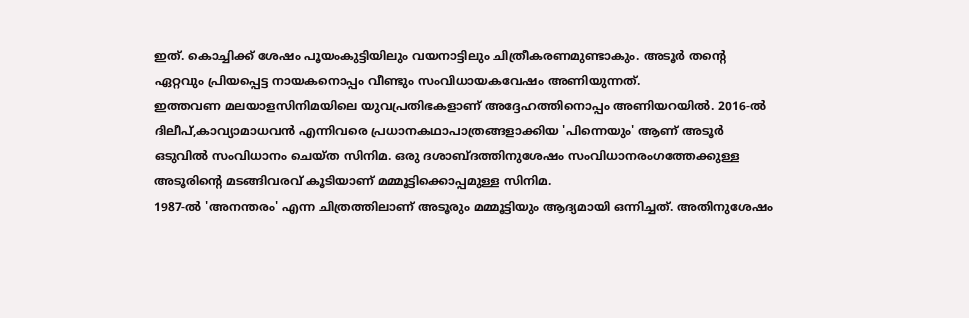ഇത്. കൊച്ചിക്ക് ശേഷം പൂയംകുട്ടിയിലും വയനാട്ടിലും ചിത്രീകരണമുണ്ടാകും. അടൂർ തന്റെ ഏറ്റവും പ്രിയപ്പെട്ട നായകനൊപ്പം വീണ്ടും സംവിധായകവേഷം അണിയുന്നത്.
ഇത്തവണ മലയാളസിനിമയിലെ യുവപ്രതിഭകളാണ് അദ്ദേഹത്തിനൊപ്പം അണിയറയിൽ. 2016-ൽ ദിലീപ്,കാവ്യാമാധവൻ എന്നിവരെ പ്രധാനകഥാപാത്രങ്ങളാക്കിയ 'പിന്നെയും' ആണ് അടൂർ ഒടുവിൽ സംവിധാനം ചെയ്ത സിനിമ. ഒരു ദശാബ്ദത്തിനുശേഷം സംവിധാനരംഗത്തേക്കുള്ള അടൂരിന്റെ മടങ്ങിവരവ് കൂടിയാണ് മമ്മൂട്ടിക്കൊപ്പമുള്ള സിനിമ.
1987-ൽ 'അനന്തരം' എന്ന ചിത്രത്തിലാണ് അടൂരും മമ്മൂട്ടിയും ആദ്യമായി ഒന്നിച്ചത്. അതിനുശേഷം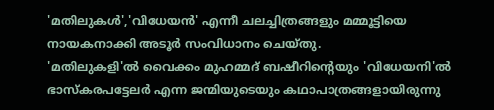'മതിലുകൾ','വിധേയൻ' എന്നീ ചലച്ചിത്രങ്ങളും മമ്മൂട്ടിയെ നായകനാക്കി അടൂർ സംവിധാനം ചെയ്തു.
'മതിലുകളി'ൽ വൈക്കം മുഹമ്മദ് ബഷീറിന്റെയും 'വിധേയനി'ൽ ഭാസ്കരപട്ടേലർ എന്ന ജന്മിയുടെയും കഥാപാത്രങ്ങളായിരുന്നു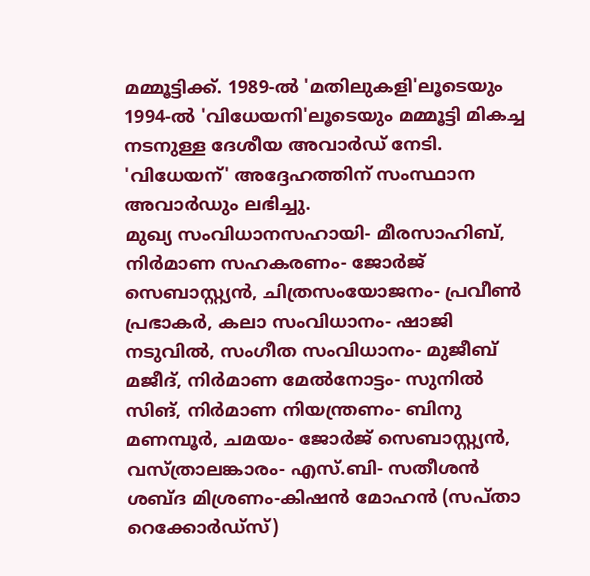മമ്മൂട്ടിക്ക്. 1989-ൽ 'മതിലുകളി'ലൂടെയും 1994-ൽ 'വിധേയനി'ലൂടെയും മമ്മൂട്ടി മികച്ച നടനുള്ള ദേശീയ അവാർഡ് നേടി. 'വിധേയന്' അദ്ദേഹത്തിന് സംസ്ഥാന അവാർഡും ലഭിച്ചു.
മുഖ്യ സംവിധാനസഹായി- മീരസാഹിബ്, നിർമാണ സഹകരണം- ജോർജ് സെബാസ്റ്റ്യൻ, ചിത്രസംയോജനം- പ്രവീൺ പ്രഭാകർ, കലാ സംവിധാനം- ഷാജി നടുവിൽ, സംഗീത സംവിധാനം- മുജീബ് മജീദ്, നിർമാണ മേൽനോട്ടം- സുനിൽ സിങ്, നിർമാണ നിയന്ത്രണം- ബിനു മണമ്പൂർ, ചമയം- ജോർജ് സെബാസ്റ്റ്യൻ, വസ്ത്രാലങ്കാരം- എസ്.ബി- സതീശൻ ശബ്ദ മിശ്രണം-കിഷൻ മോഹൻ (സപ്താ റെക്കോർഡ്സ്)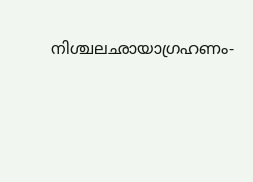നിശ്ചലഛായാഗ്രഹണം-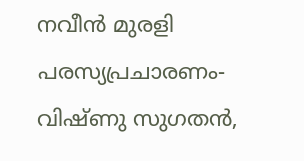നവീൻ മുരളി പരസ്യപ്രചാരണം- വിഷ്ണു സുഗതൻ,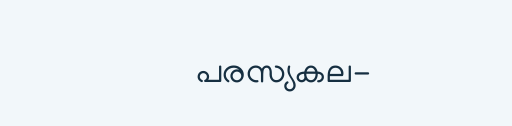പരസ്യകല-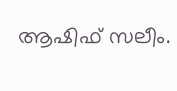ആഷിഫ് സലീം.